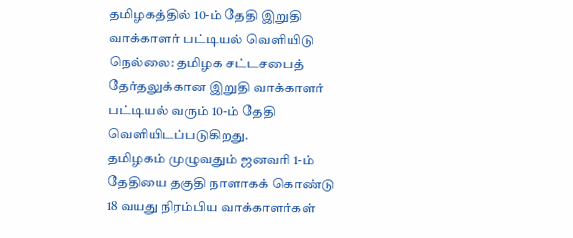தமிழகத்தில் 10-ம் தேதி இறுதி வாக்காளர் பட்டியல் வெளியிடு
நெல்லை: தமிழக சட்டசபைத் தேர்தலுக்கான இறுதி வாக்காளர் பட்டியல் வரும் 10-ம் தேதி வெளியிடப்படுகிறது.
தமிழகம் முழுவதும் ஜனவரி 1-ம் தேதியை தகுதி நாளாகக் கொண்டு 18 வயது நிரம்பிய வாக்காளர்கள்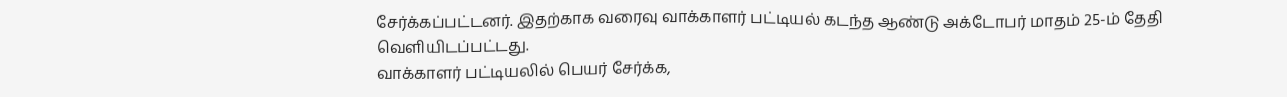சேர்க்கப்பட்டனர். இதற்காக வரைவு வாக்காளர் பட்டியல் கடந்த ஆண்டு அக்டோபர் மாதம் 25-ம் தேதி வெளியிடப்பட்டது.
வாக்காளர் பட்டியலில் பெயர் சேர்க்க,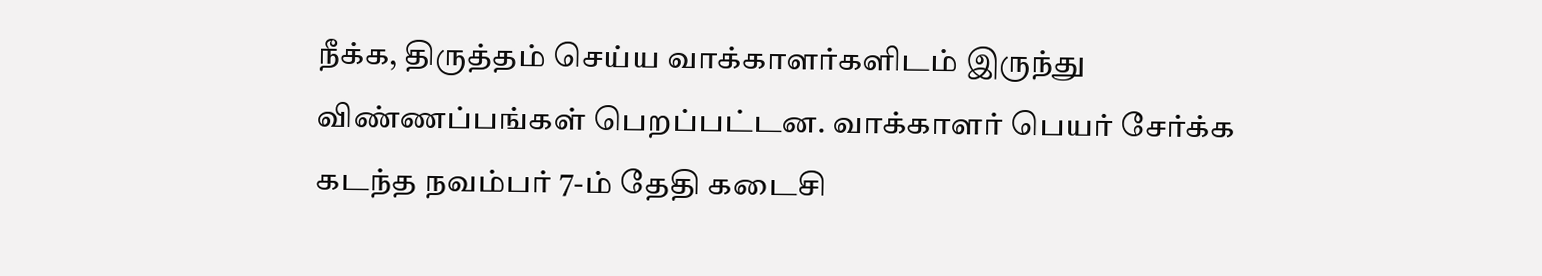நீக்க, திருத்தம் செய்ய வாக்காளர்களிடம் இருந்து விண்ணப்பங்கள் பெறப்பட்டன. வாக்காளர் பெயர் சேர்க்க கடந்த நவம்பர் 7-ம் தேதி கடைசி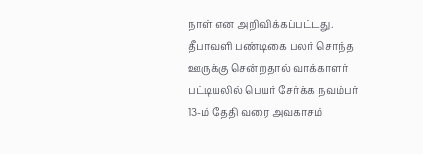நாள் என அறிவிக்கப்பட்டது. தீபாவளி பண்டிகை பலர் சொந்த ஊருக்கு சென்றதால் வாக்காளர் பட்டியலில் பெயர் சேர்க்க நவம்பர் 13-ம் தேதி வரை அவகாசம்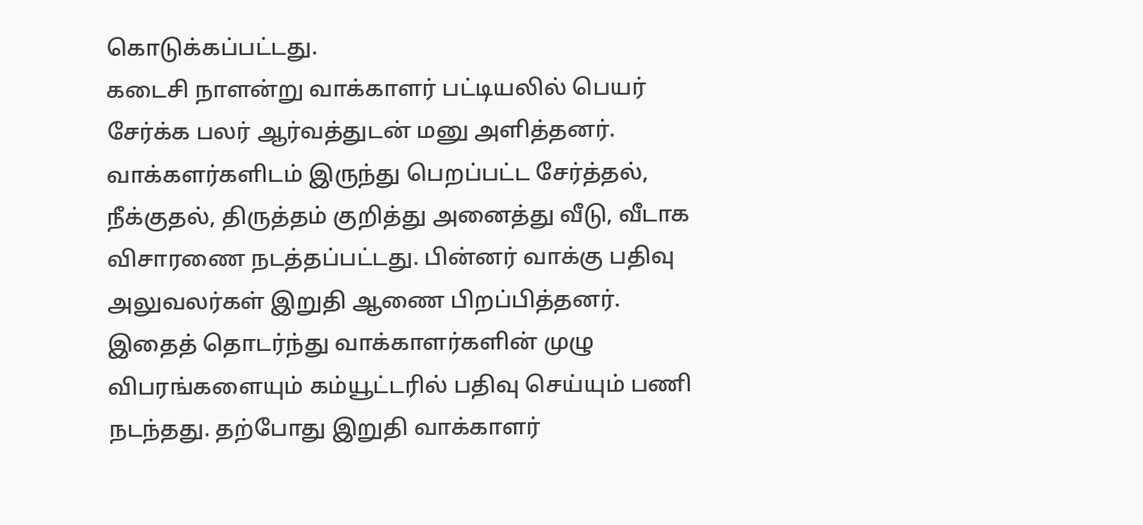கொடுக்கப்பட்டது.
கடைசி நாளன்று வாக்காளர் பட்டியலில் பெயர் சேர்க்க பலர் ஆர்வத்துடன் மனு அளித்தனர். வாக்களர்களிடம் இருந்து பெறப்பட்ட சேர்த்தல், நீக்குதல், திருத்தம் குறித்து அனைத்து வீடு, வீடாக விசாரணை நடத்தப்பட்டது. பின்னர் வாக்கு பதிவு அலுவலர்கள் இறுதி ஆணை பிறப்பித்தனர்.
இதைத் தொடர்ந்து வாக்காளர்களின் முழு விபரங்களையும் கம்யூட்டரில் பதிவு செய்யும் பணி நடந்தது. தற்போது இறுதி வாக்காளர்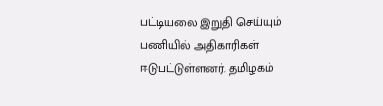பட்டியலை இறுதி செய்யும் பணியில் அதிகாரிகள் ஈடுபட்டுள்ளனர். தமிழகம்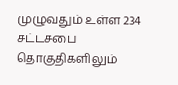முழுவதும் உள்ள 234 சட்டசபை தொகுதிகளிலும்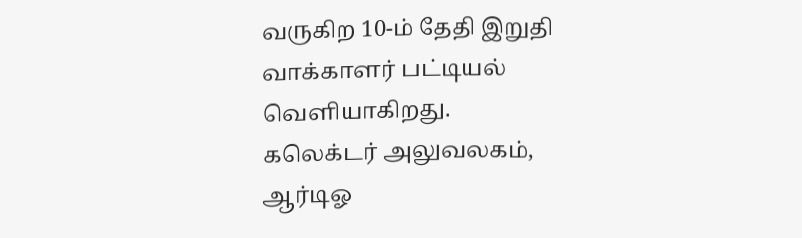வருகிற 10-ம் தேதி இறுதி வாக்காளர் பட்டியல் வெளியாகிறது.
கலெக்டர் அலுவலகம், ஆர்டிஓ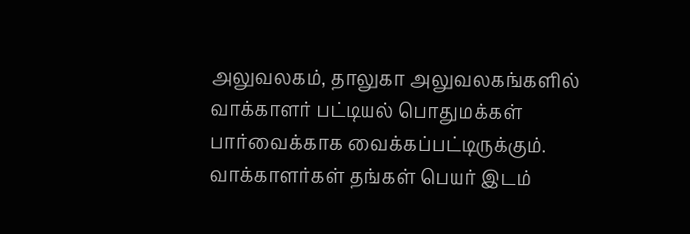அலுவலகம், தாலுகா அலுவலகங்களில் வாக்காளர் பட்டியல் பொதுமக்கள் பார்வைக்காக வைக்கப்பட்டிருக்கும். வாக்காளர்கள் தங்கள் பெயர் இடம்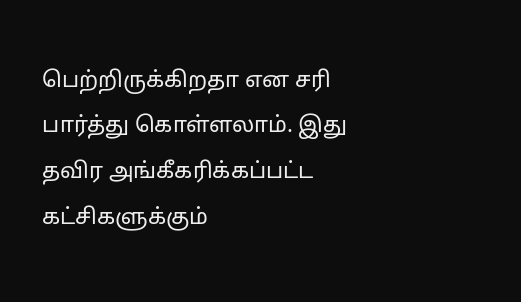பெற்றிருக்கிறதா என சரி பார்த்து கொள்ளலாம். இது தவிர அங்கீகரிக்கப்பட்ட கட்சிகளுக்கும்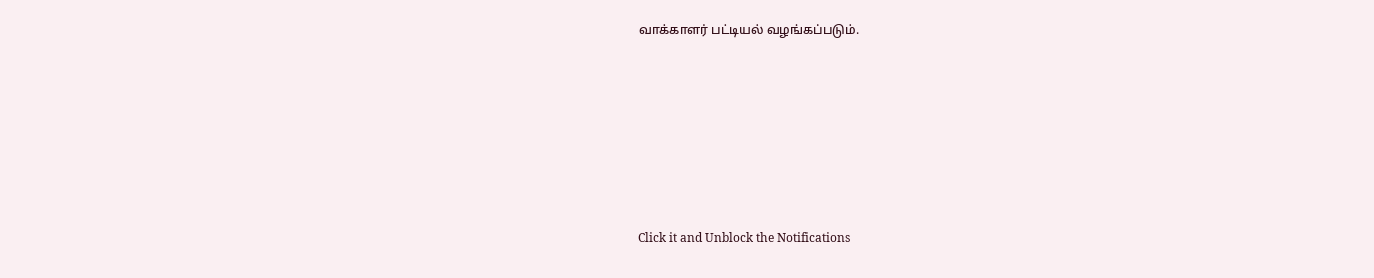வாக்காளர் பட்டியல் வழங்கப்படும்.












Click it and Unblock the Notifications